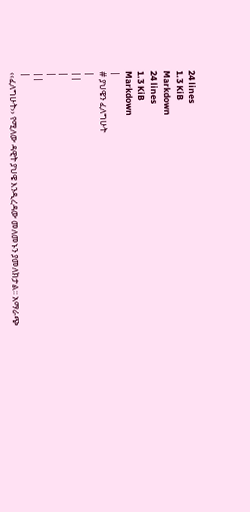24 lines
1.3 KiB
Markdown
24 lines
1.3 KiB
Markdown
|
# ያህዌን ፈለግሁት
|
||
|
|
||
|
‹‹ፈለግሁት›› የሚለው ዳዊት ያህዌ እንዲረዳው መለመኑን ያመለክታል፡፡ አማራጭ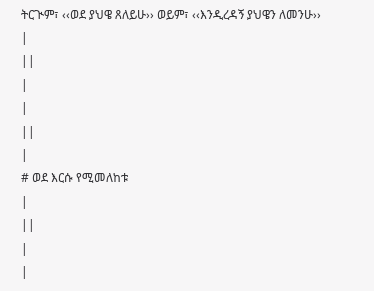ትርጒም፣ ‹‹ወደ ያህዌ ጸለይሁ›› ወይም፣ ‹‹እንዲረዳኝ ያህዌን ለመንሁ››
|
||
|
|
||
|
# ወደ እርሱ የሚመለከቱ
|
||
|
|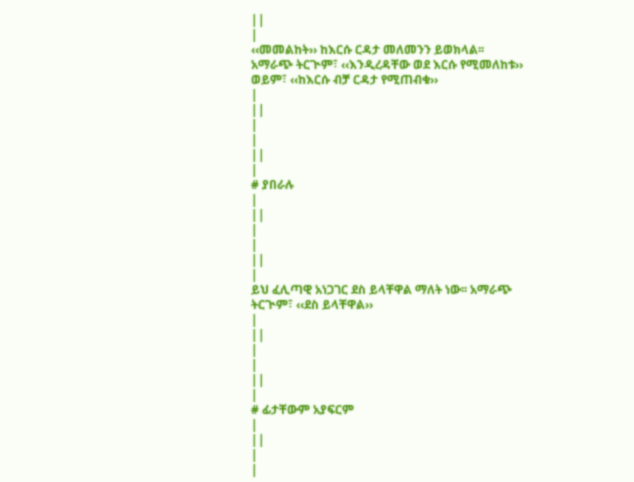||
|
‹‹መመልከት›› ከእርሱ ርዳታ መለመንን ይወክላል፡፡ አማራጭ ትርጒም፣ ‹‹እንዲረዳቸው ወደ እርሱ የሚመለከቱ›› ወይም፣ ‹‹ከእርሱ ብቻ ርዳታ የሚጠብቁ››
|
||
|
|
||
|
# ያበራሉ
|
||
|
|
||
|
ይህ ፈሊጣዊ አነጋገር ደስ ይላቸዋል ማለት ነው፡፡ አማራጭ ትርጒም፣ ‹‹ደስ ይላቸዋል››
|
||
|
|
||
|
# ፊታቸውም አያፍርም
|
||
|
|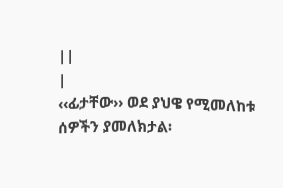||
|
‹‹ፊታቸው›› ወደ ያህዌ የሚመለከቱ ሰዎችን ያመለክታል፡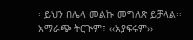፡ ይህን በሌላ መልኩ መግለጽ ይቻላል፡፡ አማራጭ ትርጒም፣ ‹‹አያፍሩም››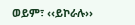ወይም፣ ‹‹ይኮራሉ››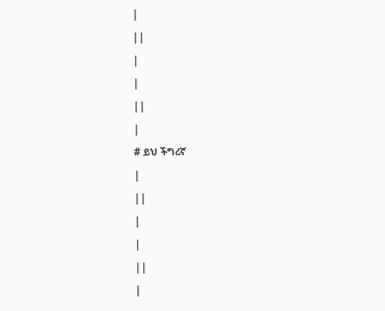|
||
|
|
||
|
# ይህ ችግረኛ
|
||
|
|
||
|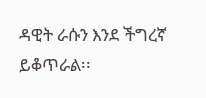ዳዊት ራሱን እንደ ችግረኛ ይቆጥራል፡፡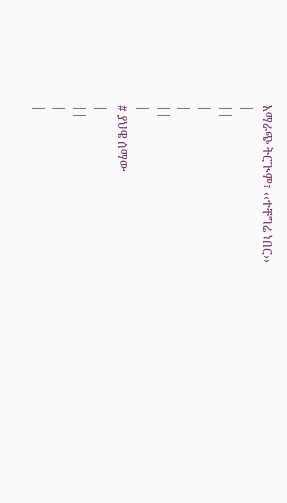አማራጭ ትርጒም፣ ‹‹ተቸግሬ ነበር››
|
||
|
|
||
|
# ያህዌ ሰማው
|
||
|
|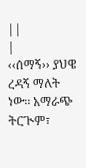||
|
‹‹ሰማኝ›› ያህዌ ረዳኝ ማለት ነው፡፡ አማራጭ ትርጒም፣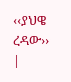‹‹ያህዌ ረዳው››
|